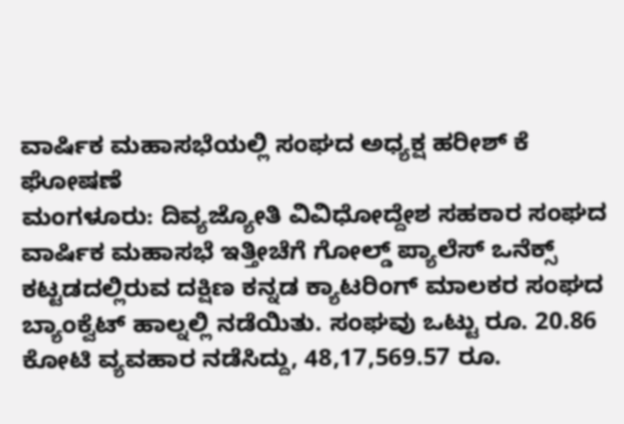ವಾರ್ಷಿಕ ಮಹಾಸಭೆಯಲ್ಲಿ ಸಂಘದ ಅಧ್ಯಕ್ಷ ಹರೀಶ್ ಕೆ ಘೋಷಣೆ
ಮಂಗಳೂರು: ದಿವ್ಯಜ್ಯೋತಿ ವಿವಿಧೋದ್ದೇಶ ಸಹಕಾರ ಸಂಘದ ವಾರ್ಷಿಕ ಮಹಾಸಭೆ ಇತ್ತೀಚೆಗೆ ಗೋಲ್ಡ್ ಪ್ಯಾಲೆಸ್ ಒನೆಕ್ಸ್ ಕಟ್ಟಡದಲ್ಲಿರುವ ದಕ್ಷಿಣ ಕನ್ನಡ ಕ್ಯಾಟರಿಂಗ್ ಮಾಲಕರ ಸಂಘದ ಬ್ಯಾಂಕ್ವೆಟ್ ಹಾಲ್ನಲ್ಲಿ ನಡೆಯಿತು. ಸಂಘವು ಒಟ್ಟು ರೂ. 20.86 ಕೋಟಿ ವ್ಯವಹಾರ ನಡೆಸಿದ್ದು, 48,17,569.57 ರೂ.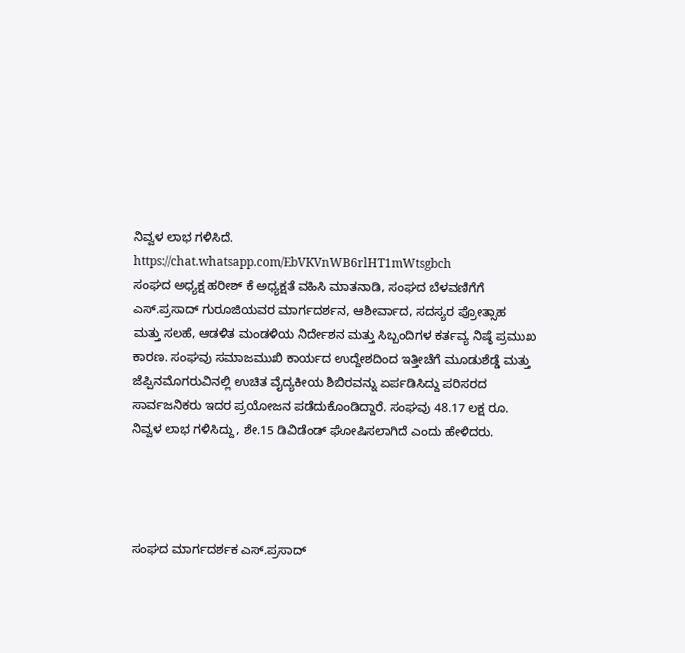ನಿವ್ವಳ ಲಾಭ ಗಳಿಸಿದೆ.
https://chat.whatsapp.com/EbVKVnWB6rlHT1mWtsgbch
ಸಂಘದ ಅಧ್ಯಕ್ಷ ಹರೀಶ್ ಕೆ ಅಧ್ಯಕ್ಷತೆ ವಹಿಸಿ ಮಾತನಾಡಿ, ಸಂಘದ ಬೆಳವಣಿಗೆಗೆ ಎಸ್.ಪ್ರಸಾದ್ ಗುರೂಜಿಯವರ ಮಾರ್ಗದರ್ಶನ, ಆಶೀರ್ವಾದ, ಸದಸ್ಯರ ಪ್ರೋತ್ಸಾಹ ಮತ್ತು ಸಲಹೆ, ಆಡಳಿತ ಮಂಡಳಿಯ ನಿರ್ದೇಶನ ಮತ್ತು ಸಿಬ್ಬಂದಿಗಳ ಕರ್ತವ್ಯ ನಿಷ್ಠೆ ಪ್ರಮುಖ ಕಾರಣ. ಸಂಘವು ಸಮಾಜಮುಖಿ ಕಾರ್ಯದ ಉದ್ದೇಶದಿಂದ ಇತ್ತೀಚೆಗೆ ಮೂಡುಶೆಡ್ಡೆ ಮತ್ತು ಜೆಪ್ಪಿನಮೊಗರುವಿನಲ್ಲಿ ಉಚಿತ ವೈದ್ಯಕೀಯ ಶಿಬಿರವನ್ನು ಏರ್ಪಡಿಸಿದ್ದು ಪರಿಸರದ ಸಾರ್ವಜನಿಕರು ಇದರ ಪ್ರಯೋಜನ ಪಡೆದುಕೊಂಡಿದ್ದಾರೆ. ಸಂಘವು 48.17 ಲಕ್ಷ ರೂ. ನಿವ್ವಳ ಲಾಭ ಗಳಿಸಿದ್ದು, ಶೇ.15 ಡಿವಿಡೆಂಡ್ ಘೋಷಿಸಲಾಗಿದೆ ಎಂದು ಹೇಳಿದರು.




ಸಂಘದ ಮಾರ್ಗದರ್ಶಕ ಎಸ್.ಪ್ರಸಾದ್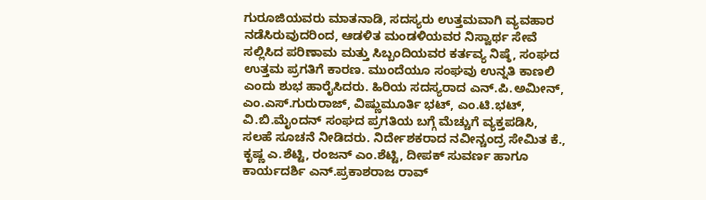ಗುರೂಜಿಯವರು ಮಾತನಾಡಿ, ಸದಸ್ಯರು ಉತ್ತಮವಾಗಿ ವ್ಯವಹಾರ ನಡೆಸಿರುವುದರಿಂದ, ಆಡಳಿತ ಮಂಡಳಿಯವರ ನಿಸ್ವಾರ್ಥ ಸೇವೆ ಸಲ್ಲಿಸಿದ ಪರಿಣಾಮ ಮತ್ತು ಸಿಬ್ಬಂದಿಯವರ ಕರ್ತವ್ಯ ನಿಷ್ಠೆ, ಸಂಘದ ಉತ್ತಮ ಪ್ರಗತಿಗೆ ಕಾರಣ. ಮುಂದೆಯೂ ಸಂಘವು ಉನ್ನತಿ ಕಾಣಲಿ ಎಂದು ಶುಭ ಹಾರೈಸಿದರು. ಹಿರಿಯ ಸದಸ್ಯರಾದ ಎನ್.ಪಿ.ಅಮೀನ್, ಎಂ.ಎಸ್.ಗುರುರಾಜ್, ವಿಷ್ಣುಮೂರ್ತಿ ಭಟ್, ಎಂ.ಟಿ.ಭಟ್, ವಿ.ಬಿ.ಮೈಂದನ್ ಸಂಘದ ಪ್ರಗತಿಯ ಬಗ್ಗೆ ಮೆಚ್ಚುಗೆ ವ್ಯಕ್ತಪಡಿಸಿ, ಸಲಹೆ ಸೂಚನೆ ನೀಡಿದರು. ನಿರ್ದೇಶಕರಾದ ನವೀನ್ಚಂದ್ರ ಸೇಮಿತ ಕೆ., ಕೃಷ್ಣ ಎ.ಶೆಟ್ಟಿ, ರಂಜನ್ ಎಂ.ಶೆಟ್ಟಿ, ದೀಪಕ್ ಸುವರ್ಣ ಹಾಗೂ ಕಾರ್ಯದರ್ಶಿ ಎನ್.ಪ್ರಕಾಶರಾಜ ರಾವ್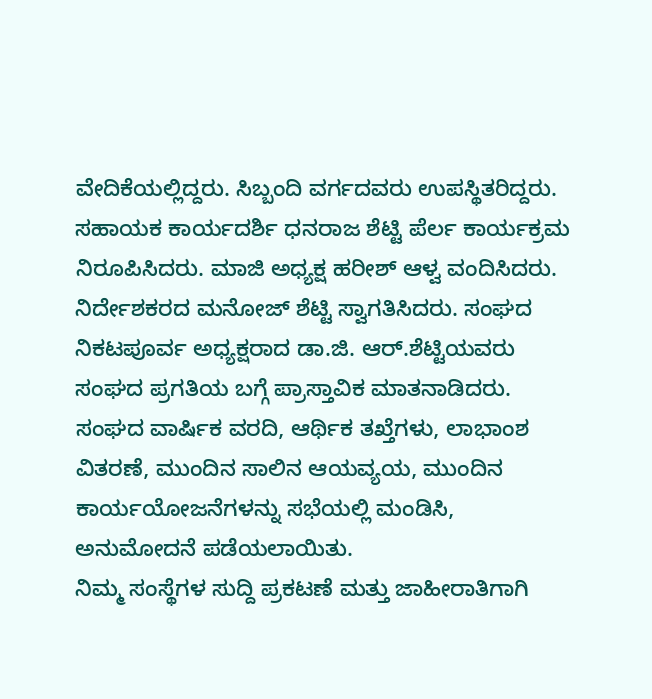ವೇದಿಕೆಯಲ್ಲಿದ್ದರು. ಸಿಬ್ಬಂದಿ ವರ್ಗದವರು ಉಪಸ್ಥಿತರಿದ್ದರು. ಸಹಾಯಕ ಕಾರ್ಯದರ್ಶಿ ಧನರಾಜ ಶೆಟ್ಟಿ ಪೆರ್ಲ ಕಾರ್ಯಕ್ರಮ ನಿರೂಪಿಸಿದರು. ಮಾಜಿ ಅಧ್ಯಕ್ಷ ಹರೀಶ್ ಆಳ್ವ ವಂದಿಸಿದರು.
ನಿರ್ದೇಶಕರದ ಮನೋಜ್ ಶೆಟ್ಟಿ ಸ್ವಾಗತಿಸಿದರು. ಸಂಘದ ನಿಕಟಪೂರ್ವ ಅಧ್ಯಕ್ಷರಾದ ಡಾ.ಜಿ. ಆರ್.ಶೆಟ್ಟಿಯವರು ಸಂಘದ ಪ್ರಗತಿಯ ಬಗ್ಗೆ ಪ್ರಾಸ್ತಾವಿಕ ಮಾತನಾಡಿದರು. ಸಂಘದ ವಾರ್ಷಿಕ ವರದಿ, ಆರ್ಥಿಕ ತಖ್ತೆಗಳು, ಲಾಭಾಂಶ ವಿತರಣೆ, ಮುಂದಿನ ಸಾಲಿನ ಆಯವ್ಯಯ, ಮುಂದಿನ ಕಾರ್ಯಯೋಜನೆಗಳನ್ನು ಸಭೆಯಲ್ಲಿ ಮಂಡಿಸಿ, ಅನುಮೋದನೆ ಪಡೆಯಲಾಯಿತು.
ನಿಮ್ಮ ಸಂಸ್ಥೆಗಳ ಸುದ್ದಿ ಪ್ರಕಟಣೆ ಮತ್ತು ಜಾಹೀರಾತಿಗಾಗಿ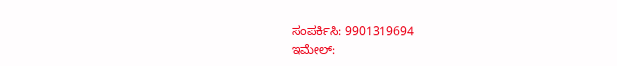ಸಂಪರ್ಕಿಸಿ: 9901319694
ಇಮೇಲ್: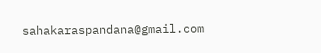sahakaraspandana@gmail.com